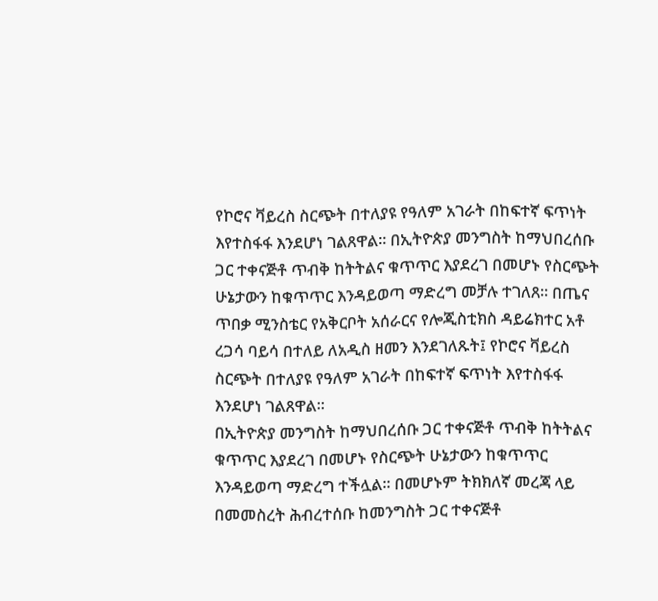የኮሮና ቫይረስ ስርጭት በተለያዩ የዓለም አገራት በከፍተኛ ፍጥነት እየተስፋፋ እንደሆነ ገልጸዋል። በኢትዮጵያ መንግስት ከማህበረሰቡ ጋር ተቀናጅቶ ጥብቅ ከትትልና ቁጥጥር እያደረገ በመሆኑ የስርጭት ሁኔታውን ከቁጥጥር እንዳይወጣ ማድረግ መቻሉ ተገለጸ። በጤና ጥበቃ ሚንስቴር የአቅርቦት አሰራርና የሎጂስቲክስ ዳይሬክተር አቶ ረጋሳ ባይሳ በተለይ ለአዲስ ዘመን እንደገለጹት፤ የኮሮና ቫይረስ ስርጭት በተለያዩ የዓለም አገራት በከፍተኛ ፍጥነት እየተስፋፋ እንደሆነ ገልጸዋል።
በኢትዮጵያ መንግስት ከማህበረሰቡ ጋር ተቀናጅቶ ጥብቅ ከትትልና ቁጥጥር እያደረገ በመሆኑ የስርጭት ሁኔታውን ከቁጥጥር እንዳይወጣ ማድረግ ተችሏል። በመሆኑም ትክክለኛ መረጃ ላይ በመመስረት ሕብረተሰቡ ከመንግስት ጋር ተቀናጅቶ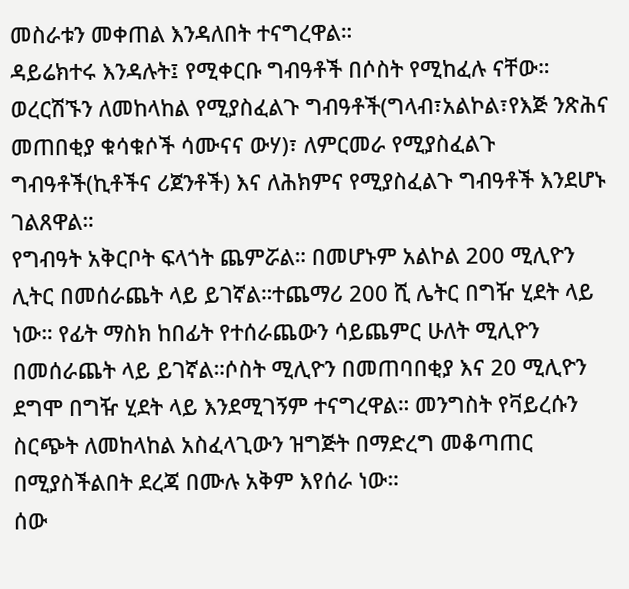መስራቱን መቀጠል እንዳለበት ተናግረዋል።
ዳይሬክተሩ እንዳሉት፤ የሚቀርቡ ግብዓቶች በሶስት የሚከፈሉ ናቸው። ወረርሽኙን ለመከላከል የሚያስፈልጉ ግብዓቶች(ግላብ፣አልኮል፣የእጅ ንጽሕና መጠበቂያ ቁሳቁሶች ሳሙናና ውሃ)፣ ለምርመራ የሚያስፈልጉ ግብዓቶች(ኪቶችና ሪጀንቶች) እና ለሕክምና የሚያስፈልጉ ግብዓቶች እንደሆኑ ገልጸዋል።
የግብዓት አቅርቦት ፍላጎት ጨምሯል። በመሆኑም አልኮል 200 ሚሊዮን ሊትር በመሰራጨት ላይ ይገኛል።ተጨማሪ 200 ሺ ሌትር በግዥ ሂደት ላይ ነው። የፊት ማስክ ከበፊት የተሰራጨውን ሳይጨምር ሁለት ሚሊዮን በመሰራጨት ላይ ይገኛል።ሶስት ሚሊዮን በመጠባበቂያ እና 20 ሚሊዮን ደግሞ በግዥ ሂደት ላይ እንደሚገኝም ተናግረዋል። መንግስት የቫይረሱን ስርጭት ለመከላከል አስፈላጊውን ዝግጅት በማድረግ መቆጣጠር በሚያስችልበት ደረጃ በሙሉ አቅም እየሰራ ነው።
ሰው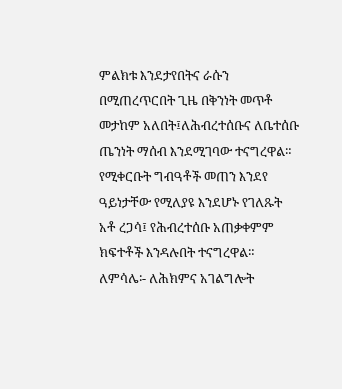ምልክቱ እንደታየበትና ራሱን በሚጠረጥርበት ጊዜ በቅንነት መጥቶ መታከም አለበት፤ለሕብረተሰቡና ለቤተሰቡ ጤንነት ማሰብ እንደሚገባው ተናግረዋል። የሚቀርቡት ግብዓቶች መጠን እንደየ ዓይነታቸው የሚለያዩ እንደሆኑ የገለጹት አቶ ረጋሳ፤ የሕብረተሰቡ አጠቃቀምም ክፍተቶች እንዳሉበት ተናግረዋል። ለምሳሌ፡- ለሕክምና አገልግሎት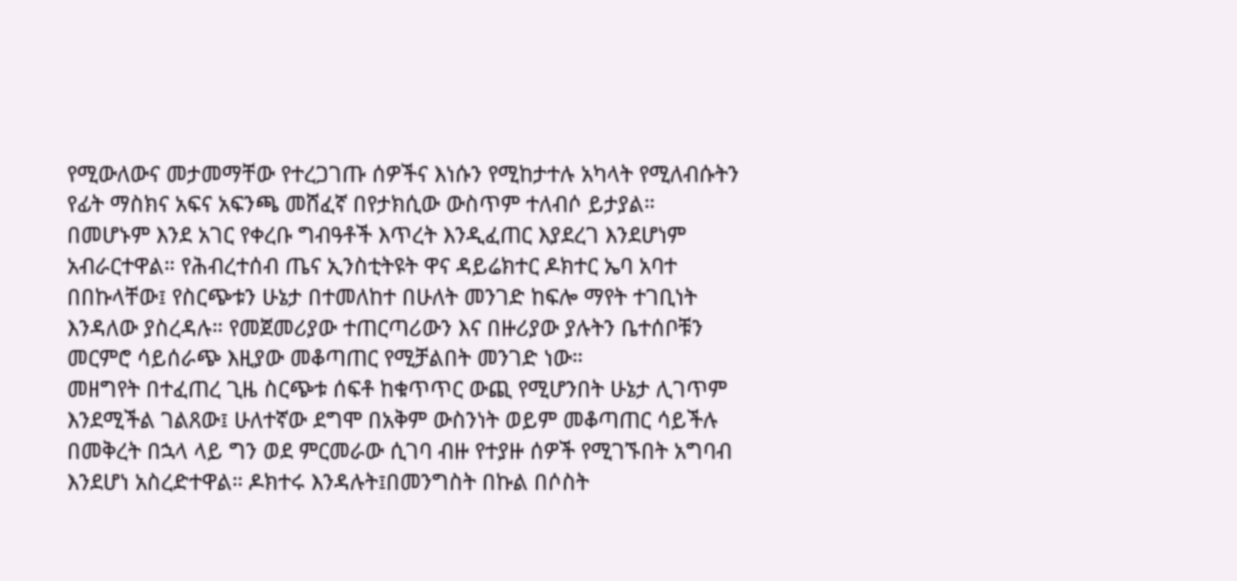የሚውለውና መታመማቸው የተረጋገጡ ሰዎችና እነሱን የሚከታተሉ አካላት የሚለብሱትን የፊት ማስክና አፍና አፍንጫ መሸፈኛ በየታክሲው ውስጥም ተለብሶ ይታያል።
በመሆኑም እንደ አገር የቀረቡ ግብዓቶች እጥረት እንዲፈጠር እያደረገ እንደሆነም አብራርተዋል። የሕብረተሰብ ጤና ኢንስቲትዩት ዋና ዳይሬክተር ዶክተር ኤባ አባተ በበኩላቸው፤ የስርጭቱን ሁኔታ በተመለከተ በሁለት መንገድ ከፍሎ ማየት ተገቢነት እንዳለው ያስረዳሉ። የመጀመሪያው ተጠርጣሪውን እና በዙሪያው ያሉትን ቤተሰቦቹን መርምሮ ሳይሰራጭ እዚያው መቆጣጠር የሚቻልበት መንገድ ነው።
መዘግየት በተፈጠረ ጊዜ ስርጭቱ ሰፍቶ ከቁጥጥር ውጪ የሚሆንበት ሁኔታ ሊገጥም እንደሚችል ገልጸው፤ ሁለተኛው ደግሞ በአቅም ውስንነት ወይም መቆጣጠር ሳይችሉ በመቅረት በኋላ ላይ ግን ወደ ምርመራው ሲገባ ብዙ የተያዙ ሰዎች የሚገኙበት አግባብ እንደሆነ አስረድተዋል። ዶክተሩ እንዳሉት፤በመንግስት በኩል በሶስት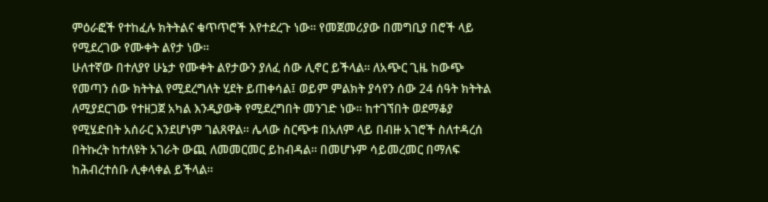ምዕራፎች የተከፈሉ ክትትልና ቁጥጥሮች እየተደረጉ ነው። የመጀመሪያው በመግቢያ በሮች ላይ የሚደረገው የሙቀት ልየታ ነው።
ሁለተኛው በተለያየ ሁኔታ የሙቀት ልየታውን ያለፈ ሰው ሊኖር ይችላል። ለአጭር ጊዜ ከውጭ የመጣን ሰው ክትትል የሚደረግለት ሂደት ይጠቀሳል፤ ወይም ምልክት ያሳየን ሰው 24 ሰዓት ክትትል ለሚያደርገው የተዘጋጀ አካል እንዲያውቅ የሚደረግበት መንገድ ነው። ከተገኘበት ወደማቆያ የሚሄድበት አሰራር እንደሆነም ገልጸዋል። ሌላው ስርጭቱ በአለም ላይ በብዙ አገሮች ስለተዳረሰ በትኩረት ከተለዩት አገራት ውጪ ለመመርመር ይከብዳል። በመሆኑም ሳይመረመር በማለፍ ከሕብረተሰቡ ሊቀላቀል ይችላል።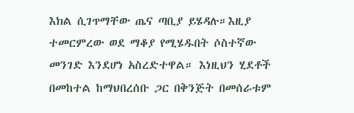እክል ሲገጥማቸው ጤና ጣቢያ ይሄዳሉ።እዚያ ተመርምረው ወደ ማቆያ የሚሄዱበት ሶስተኛው መንገድ እንደሆነ አስረድተዋል። እነዚህን ሂደቶች በመከተል ከማህበረሰቡ ጋር በቅንጅት በመሰራቱም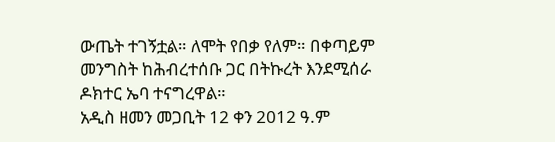ውጤት ተገኝቷል። ለሞት የበቃ የለም። በቀጣይም መንግስት ከሕብረተሰቡ ጋር በትኩረት እንደሚሰራ ዶክተር ኤባ ተናግረዋል።
አዲስ ዘመን መጋቢት 12 ቀን 2012 ዓ.ም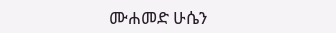ሙሐመድ ሁሴን